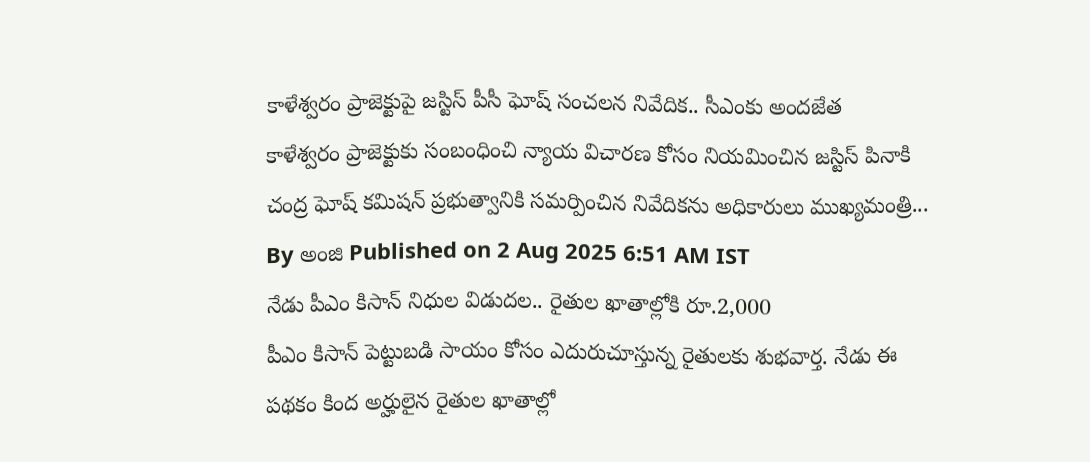కాళేశ్వరం ప్రాజెక్టుపై జస్టిస్ పీసీ ఘోష్ సంచలన నివేదిక.. సీఎంకు అందజేత
కాళేశ్వరం ప్రాజెక్టుకు సంబంధించి న్యాయ విచారణ కోసం నియమించిన జస్టిస్ పినాకి చంద్ర ఘోష్ కమిషన్ ప్రభుత్వానికి సమర్పించిన నివేదికను అధికారులు ముఖ్యమంత్రి...
By అంజి Published on 2 Aug 2025 6:51 AM IST
నేడు పీఎం కిసాన్ నిధుల విడుదల.. రైతుల ఖాతాల్లోకి రూ.2,000
పీఎం కిసాన్ పెట్టుబడి సాయం కోసం ఎదురుచూస్తున్న రైతులకు శుభవార్త. నేడు ఈ పథకం కింద అర్హులైన రైతుల ఖాతాల్లో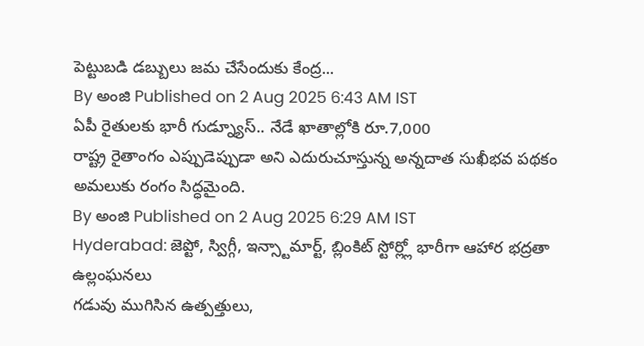పెట్టుబడి డబ్బులు జమ చేసేందుకు కేంద్ర...
By అంజి Published on 2 Aug 2025 6:43 AM IST
ఏపీ రైతులకు భారీ గుడ్న్యూస్.. నేడే ఖాతాల్లోకి రూ.7,000
రాష్ట్ర రైతాంగం ఎప్పుడెప్పుడా అని ఎదురుచూస్తున్న అన్నదాత సుఖీభవ పథకం అమలుకు రంగం సిద్ధమైంది.
By అంజి Published on 2 Aug 2025 6:29 AM IST
Hyderabad: జెప్టో, స్విగ్గీ, ఇన్స్టామార్ట్, బ్లింకిట్ స్టోర్ల్లో భారీగా ఆహార భద్రతా ఉల్లంఘనలు
గడువు ముగిసిన ఉత్పత్తులు,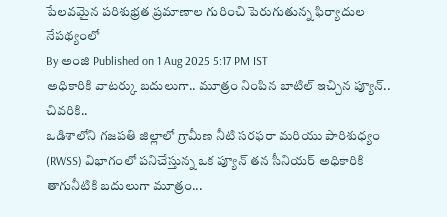పేలవమైన పరిశుభ్రత ప్రమాణాల గురించి పెరుగుతున్న ఫిర్యాదుల నేపథ్యంలో
By అంజి Published on 1 Aug 2025 5:17 PM IST
అధికారికి వాటర్కు బదులుగా.. మూత్రం నింపిన బాటిల్ ఇచ్చిన ప్యూన్.. చివరికి..
ఒడిశాలోని గజపతి జిల్లాలో గ్రామీణ నీటి సరఫరా మరియు పారిశుధ్యం (RWSS) విభాగంలో పనిచేస్తున్న ఒక ప్యూన్ తన సీనియర్ అధికారికి తాగునీటికి బదులుగా మూత్రం...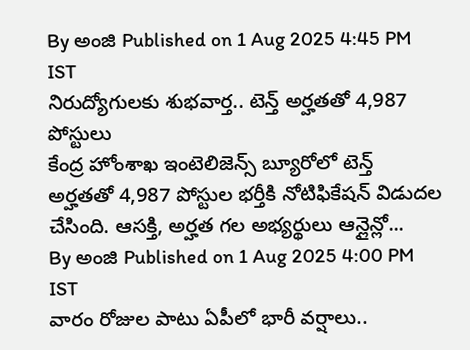By అంజి Published on 1 Aug 2025 4:45 PM IST
నిరుద్యోగులకు శుభవార్త.. టెన్త్ అర్హతతో 4,987 పోస్టులు
కేంద్ర హోంశాఖ ఇంటెలిజెన్స్ బ్యూరోలో టెన్త్ అర్హతతో 4,987 పోస్టుల భర్తీకి నోటిఫికేషన్ విడుదల చేసింది. ఆసక్తి, అర్హత గల అభ్యర్థులు ఆన్లైన్లో...
By అంజి Published on 1 Aug 2025 4:00 PM IST
వారం రోజుల పాటు ఏపీలో భారీ వర్షాలు..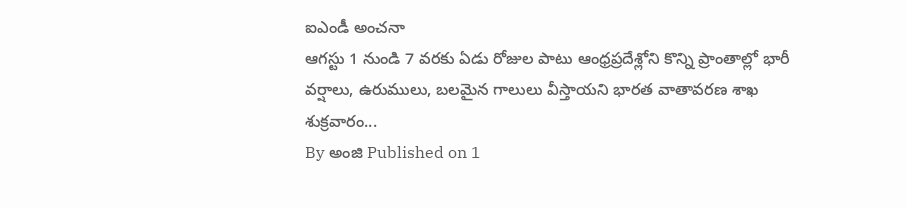ఐఎండీ అంచనా
ఆగస్టు 1 నుండి 7 వరకు ఏడు రోజుల పాటు ఆంధ్రప్రదేశ్లోని కొన్ని ప్రాంతాల్లో భారీ వర్షాలు, ఉరుములు, బలమైన గాలులు వీస్తాయని భారత వాతావరణ శాఖ శుక్రవారం...
By అంజి Published on 1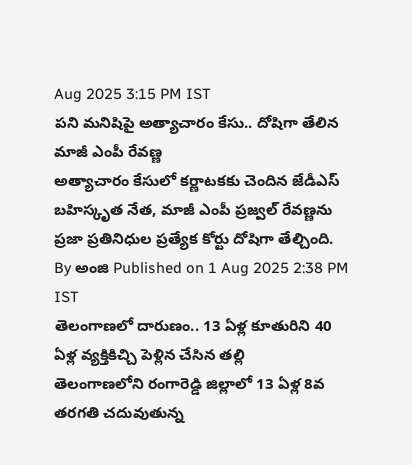Aug 2025 3:15 PM IST
పని మనిషిపై అత్యాచారం కేసు.. దోషిగా తేలిన మాజీ ఎంపీ రేవణ్ణ
అత్యాచారం కేసులో కర్ణాటకకు చెందిన జేడీఎస్ బహిస్కృత నేత, మాజీ ఎంపీ ప్రజ్వల్ రేవణ్ణను ప్రజా ప్రతినిధుల ప్రత్యేక కోర్టు దోషిగా తేల్చింది.
By అంజి Published on 1 Aug 2025 2:38 PM IST
తెలంగాణలో దారుణం.. 13 ఏళ్ల కూతురిని 40 ఏళ్ల వ్యక్తికిచ్చి పెళ్లిన చేసిన తల్లి
తెలంగాణలోని రంగారెడ్డి జిల్లాలో 13 ఏళ్ల 8వ తరగతి చదువుతున్న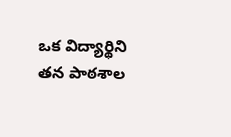ఒక విద్యార్థిని తన పాఠశాల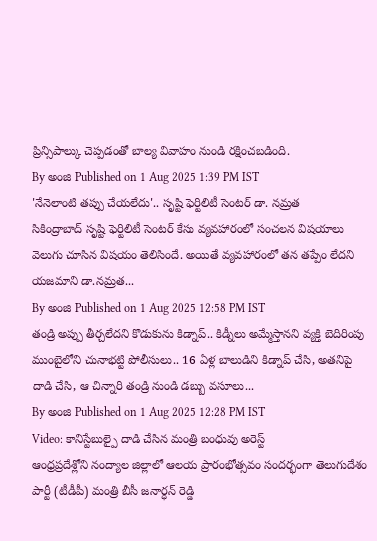ప్రిన్సిపాల్కు చెప్పడంతో బాల్య వివాహం నుండి రక్షించబడింది.
By అంజి Published on 1 Aug 2025 1:39 PM IST
'నేనెలాంటి తప్పు చేయలేదు'.. సృష్టి ఫెర్టిలిటీ సెంటర్ డా. నమ్రత
సికింద్రాబాద్ సృష్టి ఫెర్టిలిటీ సెంటర్ కేసు వ్యవహారంలో సంచలన విషయాలు వెలుగు చూసిన విషయం తెలిసిందే. అయితే వ్యవహారంలో తన తప్పేం లేదని యజమాని డా.నమ్రత...
By అంజి Published on 1 Aug 2025 12:58 PM IST
తండ్రి అప్పు తీర్చలేదని కొడుకును కిడ్నాప్.. కిడ్నీలు అమ్మేస్తానని వ్యక్తి బెదిరింపు
ముంబైలోని చునాభట్టి పోలీసులు.. 16 ఏళ్ల బాలుడిని కిడ్నాప్ చేసి, అతనిపై దాడి చేసి, ఆ చిన్నారి తండ్రి నుండి డబ్బు వసూలు...
By అంజి Published on 1 Aug 2025 12:28 PM IST
Video: కానిస్టేబుల్పై దాడి చేసిన మంత్రి బంధువు అరెస్ట్
ఆంధ్రప్రదేశ్లోని నంద్యాల జిల్లాలో ఆలయ ప్రారంభోత్సవం సందర్భంగా తెలుగుదేశం పార్టీ (టీడీపీ) మంత్రి బీసీ జనార్ధన్ రెడ్డి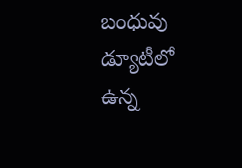బంధువు డ్యూటీలో ఉన్న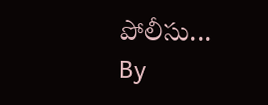పోలీసు...
By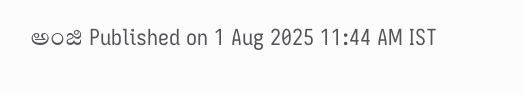అంజి Published on 1 Aug 2025 11:44 AM IST